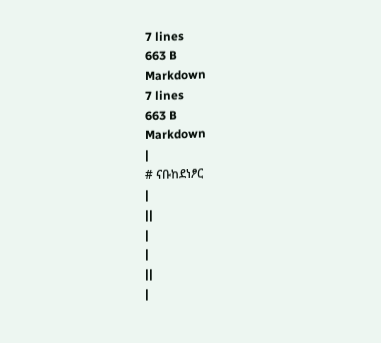7 lines
663 B
Markdown
7 lines
663 B
Markdown
|
# ናቡከደነፆር
|
||
|
|
||
|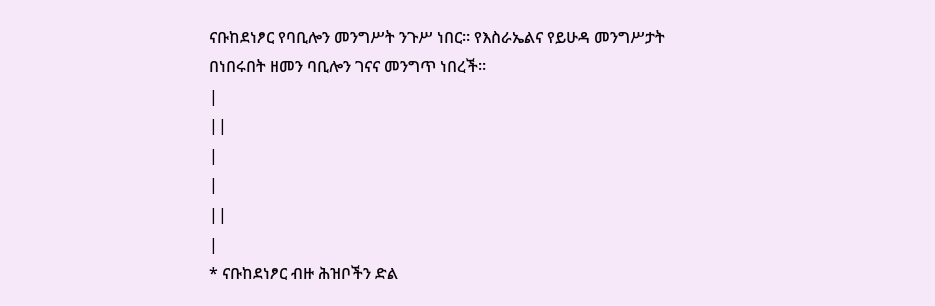ናቡከደነፆር የባቢሎን መንግሥት ንጉሥ ነበር። የእስራኤልና የይሁዳ መንግሥታት በነበሩበት ዘመን ባቢሎን ገናና መንግጥ ነበረች።
|
||
|
|
||
|
* ናቡከደነፆር ብዙ ሕዝቦችን ድል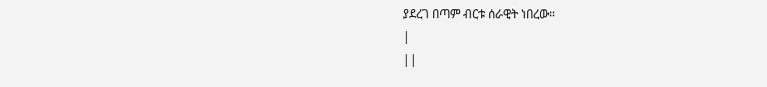ያደረገ በጣም ብርቱ ሰራዊት ነበረው።
|
||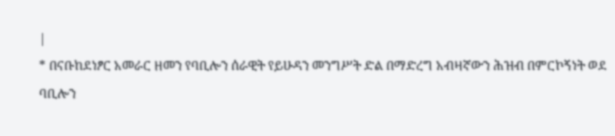|
* በናቡከደነፆር አመራር ዘመን የባቢሎን ሰራዊት የይሁዳን መንግሥት ድል በማድረግ አብዛኛውን ሕዝብ በምርኮኝነት ወደ ባቢሎን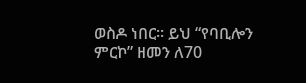ወስዶ ነበር። ይህ “የባቢሎን ምርኮ” ዘመን ለ70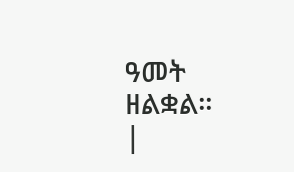ዓመት ዘልቋል።
|